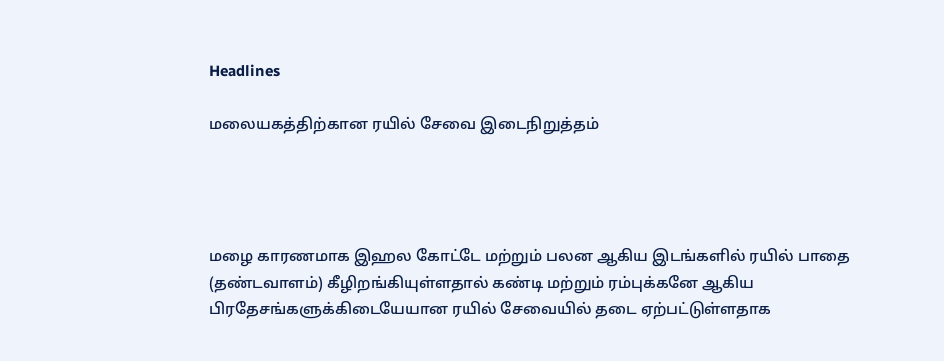Headlines

மலையகத்திற்கான ரயில் சேவை இடைநிறுத்தம்




மழை காரணமாக இஹல கோட்டே மற்றும் பலன ஆகிய இடங்களில் ரயில் பாதை (தண்டவாளம்) கீழிறங்கியுள்ளதால் கண்டி மற்றும் ரம்புக்கனே ஆகிய பிரதேசங்களுக்கிடையேயான ரயில் சேவையில் தடை ஏற்பட்டுள்ளதாக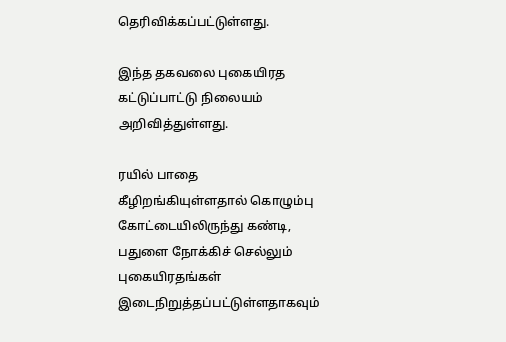தெரிவிக்கப்பட்டுள்ளது.

இந்த தகவலை புகையிரத கட்டுப்பாட்டு நிலையம் அறிவித்துள்ளது.

ரயில் பாதை கீழிறங்கியுள்ளதால் கொழும்பு கோட்டையிலிருந்து கண்டி, பதுளை நோக்கிச் செல்லும் புகையிரதங்கள் இடைநிறுத்தப்பட்டுள்ளதாகவும்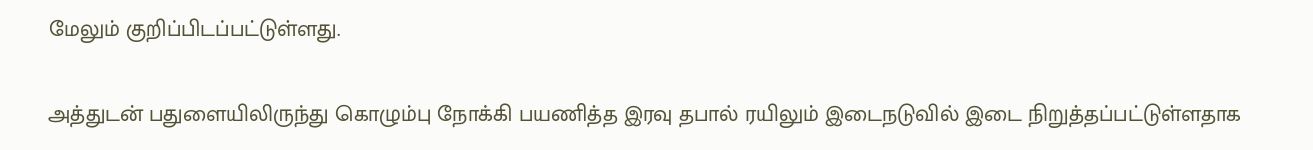மேலும் குறிப்பிடப்பட்டுள்ளது.

அத்துடன் பதுளையிலிருந்து கொழும்பு நோக்கி பயணித்த இரவு தபால் ரயிலும் இடைநடுவில் இடை நிறுத்தப்பட்டுள்ளதாக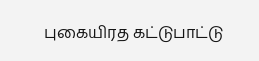புகையிரத கட்டுபாட்டு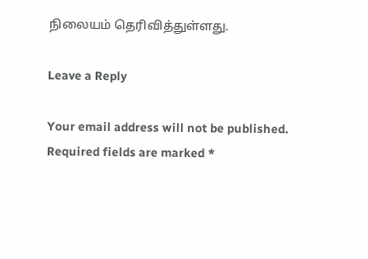நிலையம் தெரிவித்துள்ளது.

Leave a Reply

Your email address will not be published. Required fields are marked *